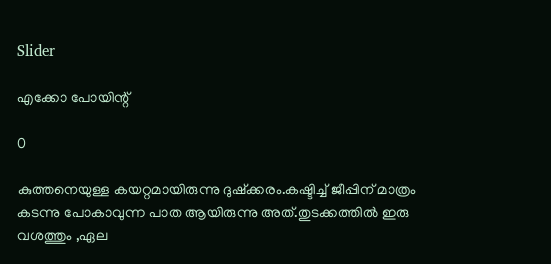Slider

എക്കോ പോയിന്റ്

0

കുത്തനെയുള്ള കയറ്റമായിരുന്നു ദുഷ്ക്കരം.കഷ്ടിച്ച് ജീപ്പിന് മാത്രം കടന്നു പോകാവുന്ന പാത ആയിരുന്നു അത്.തുടക്കത്തില്‍ ഇരു വശത്തും ,ഏല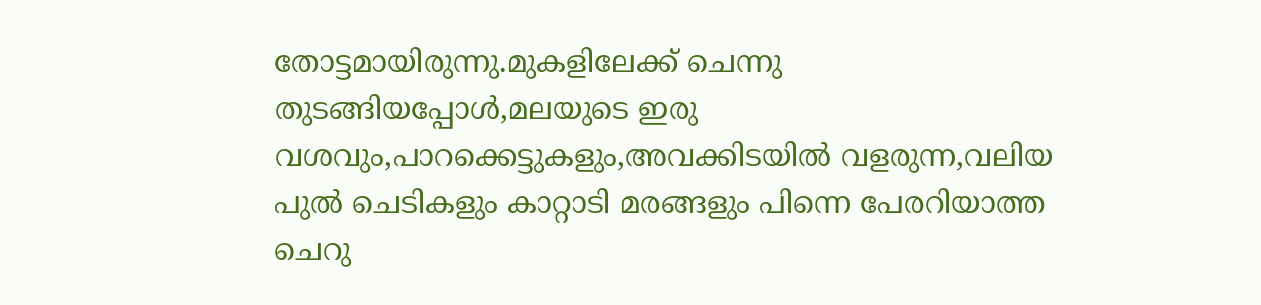തോട്ടമായിരുന്നു.മുകളിലേക്ക് ചെന്നു തുടങ്ങിയപ്പോള്‍,മലയുടെ ഇരു വശവും,പാറക്കെട്ടുകളും,അവക്കിടയില്‍ വളരുന്ന,വലിയ പുല്‍ ചെടികളും കാറ്റാടി മരങ്ങളും പിന്നെ പേരറിയാത്ത ചെറു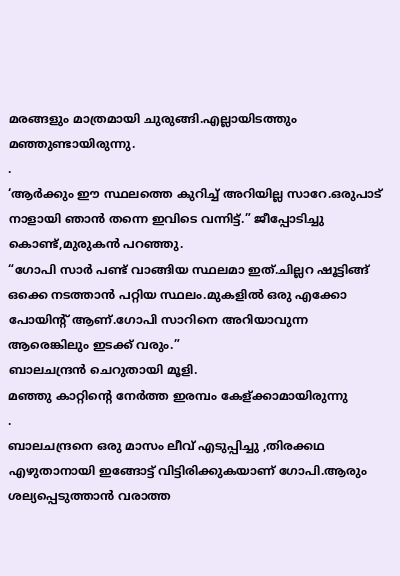മരങ്ങളും മാത്രമായി ചുരുങ്ങി.എല്ലായിടത്തും മഞ്ഞുണ്ടായിരുന്നു.
.
‘ആര്‍ക്കും ഈ സ്ഥലത്തെ കുറിച്ച് അറിയില്ല സാറേ.ഒരുപാട് നാളായി ഞാന്‍ തന്നെ ഇവിടെ വന്നിട്ട്.” ജീപ്പോടിച്ചു കൊണ്ട്,മുരുകന്‍ പറഞ്ഞു.
“ഗോപി സാര്‍ പണ്ട് വാങ്ങിയ സ്ഥലമാ ഇത്.ചില്ലറ ഷൂട്ടിങ്ങ് ഒക്കെ നടത്താന്‍ പറ്റിയ സ്ഥലം.മുകളില്‍ ഒരു എക്കോ പോയിന്റ് ആണ്.ഗോപി സാറിനെ അറിയാവുന്ന ആരെങ്കിലും ഇടക്ക് വരും.”
ബാലചന്ദ്രന്‍ ചെറുതായി മൂളി.
മഞ്ഞു കാറ്റിന്റെ‍ നേര്‍ത്ത ഇരമ്പം കേള്ക്കാമായിരുന്നു
.
ബാലചന്ദ്രനെ ഒരു മാസം ലീവ് എടുപ്പിച്ചു ,തിരക്കഥ എഴുതാനായി ഇങ്ങോട്ട് വിട്ടിരിക്കുകയാണ് ഗോപി.ആരും ശല്യപ്പെടുത്താന്‍ വരാത്ത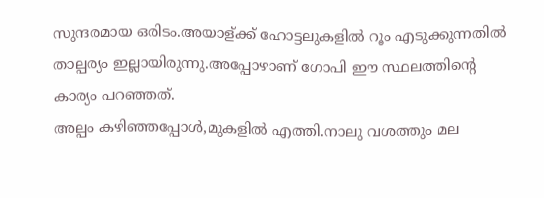സുന്ദരമായ ഒരിടം.അയാള്ക്ക് ഹോട്ടലുകളില്‍ റൂം എടുക്കുന്നതില്‍ താല്പര്യം ഇല്ലായിരുന്നു.അപ്പോഴാണ് ഗോപി ഈ സ്ഥലത്തിന്റെ കാര്യം പറഞ്ഞത്.
അല്പം കഴിഞ്ഞപ്പോള്‍,മുകളില്‍ എത്തി.നാലു വശത്തും മല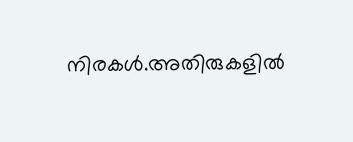നിരകള്‍.അതിരുകളില്‍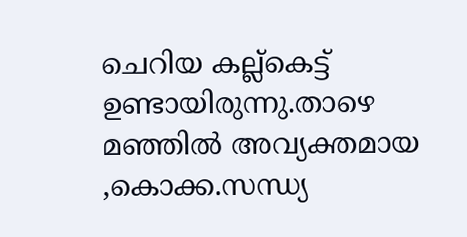ചെറിയ കല്ല്കെട്ട് ഉണ്ടായിരുന്നു.താഴെ മഞ്ഞില്‍ അവ്യക്തമായ ,കൊക്ക.സന്ധ്യ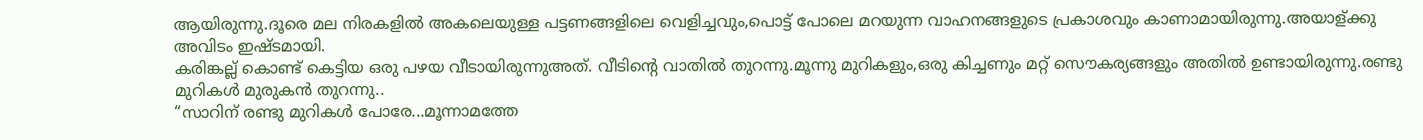ആയിരുന്നു.ദൂരെ മല നിരകളില്‍ അകലെയുള്ള പട്ടണങ്ങളിലെ വെളിച്ചവും,പൊട്ട് പോലെ മറയുന്ന വാഹനങ്ങളുടെ പ്രകാശവും കാണാമായിരുന്നു.അയാള്ക്കു അവിടം ഇഷ്ടമായി.
കരിങ്കല്ല് കൊണ്ട് കെട്ടിയ ഒരു പഴയ വീടായിരുന്നുഅത്. വീടിന്റെ വാതില്‍ തുറന്നു.മൂന്നു മുറികളും,ഒരു കിച്ചണും മറ്റ് സൌകര്യങ്ങളും അതില്‍ ഉണ്ടായിരുന്നു.രണ്ടു മുറികള്‍ മുരുകന്‍ തുറന്നു..
“സാറിന് രണ്ടു മുറികള്‍ പോരേ...മൂന്നാമത്തേ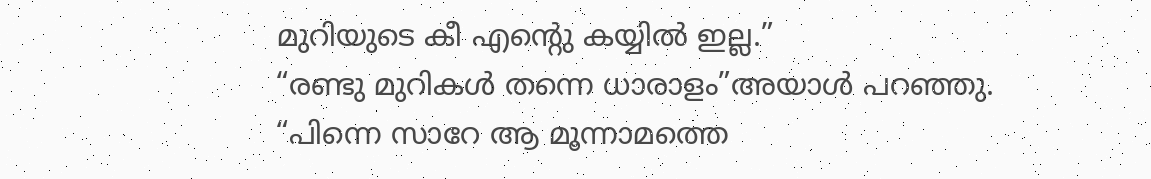മുറിയുടെ കീ എന്റെു കയ്യില്‍ ഇല്ല.”
“രണ്ടു മുറികള്‍ തന്നെ ധാരാളം”അയാള്‍ പറഞ്ഞു.
“പിന്നെ സാറേ ആ മൂന്നാമത്തെ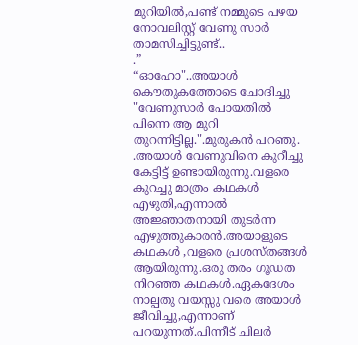മുറിയില്‍,പണ്ട് നമ്മുടെ പഴയ നോവലിസ്റ്റ് വേണു സാര്‍ താമസിച്ചിട്ടുണ്ട്..
.”
“ഓഹോ"..അയാള്‍ കൌതുകത്തോടെ ചോദിച്ചു
"വേണുസാര്‍ പോയതില്‍ പിന്നെ ആ മുറി തുറന്നിട്ടില്ല.".മുരുകന്‍ പറഞു.
.അയാള്‍ വേണുവിനെ കുറീച്ചു കേട്ടിട്ട് ഉണ്ടായിരുന്നു.വളരെ കുറച്ചു മാത്രം കഥകള്‍ എഴുതി,എന്നാല്‍ അജ്ഞാതനായി തുടര്‍ന്ന എഴുത്തുകാരന്‍.അയാളുടെ കഥകള്‍ ,വളരെ പ്രശസ്തങ്ങള്‍ ആയിരുന്നു.ഒരു തരം ഗൂഡത നിറഞ്ഞ കഥകള്‍.ഏകദേശം നാല്പതു വയസ്സു വരെ അയാള്‍ ജീവിച്ചു,എന്നാണ് പറയുന്നത്.പിന്നീട് ചിലര്‍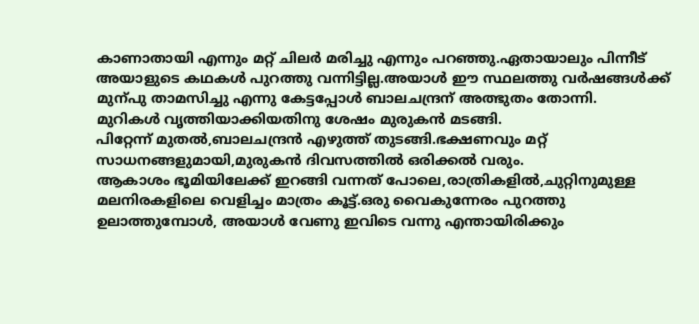കാണാതായി എന്നും മറ്റ് ചിലര്‍ മരിച്ചു എന്നും പറഞ്ഞു.ഏതായാലും പിന്നീട് അയാളുടെ കഥകള്‍ പുറത്തു വന്നിട്ടില്ല.അയാള്‍ ഈ സ്ഥലത്തു വര്‍ഷങ്ങള്‍ക്ക് മുന്പു താമസിച്ചു എന്നു കേട്ടപ്പോള്‍ ബാലചന്ദ്രന് അത്ഭുതം തോന്നി.
മുറികള്‍ വൃത്തിയാക്കിയതിനു ശേഷം മുരുകന്‍ മടങ്ങി.
പിറ്റേന്ന് മുതല്‍,ബാലചന്ദ്രന്‍ എഴുത്ത് തുടങ്ങി.ഭക്ഷണവും മറ്റ് സാധനങ്ങളുമായി,മുരുകന്‍ ദിവസത്തില്‍ ഒരിക്കല്‍ വരും.
ആകാശം ഭൂമിയിലേക്ക് ഇറങ്ങി വന്നത് പോലെ,രാത്രികളില്‍,ചുറ്റിനുമുള്ള മലനിരകളിലെ വെളിച്ചം മാത്രം കൂട്ട്.ഒരു വൈകുന്നേരം പുറത്തു ഉലാത്തുമ്പോള്‍, അയാള്‍ വേണു ഇവിടെ വന്നു എന്തായിരിക്കും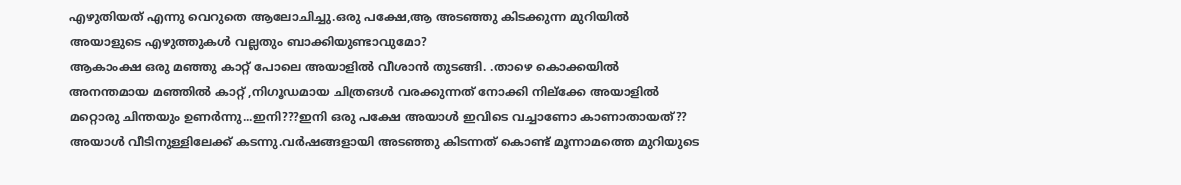എഴുതിയത് എന്നു വെറുതെ ആലോചിച്ചു.ഒരു പക്ഷേ,ആ അടഞ്ഞു കിടക്കുന്ന മുറിയില്‍ അയാളുടെ എഴുത്തുകള്‍ വല്ലതും ബാക്കിയുണ്ടാവുമോ?
ആകാംക്ഷ ഒരു മഞ്ഞു കാറ്റ് പോലെ അയാളില്‍ വീശാന്‍ തുടങ്ങി. .താഴെ കൊക്കയില്‍ അനന്തമായ മഞ്ഞില്‍ കാറ്റ് ,നിഗൂഡമായ ചിത്രങള്‍ വരക്കുന്നത് നോക്കി നില്ക്കേ അയാളില്‍ മറ്റൊരു ചിന്തയും ഉണര്‍ന്നു...ഇനി???ഇനി ഒരു പക്ഷേ അയാള്‍ ഇവിടെ വച്ചാണോ കാണാതായത്??
അയാള്‍ വീടിനുള്ളിലേക്ക് കടന്നു.വര്‍ഷങ്ങളായി അടഞ്ഞു കിടന്നത് കൊണ്ട് മൂന്നാമത്തെ മുറിയുടെ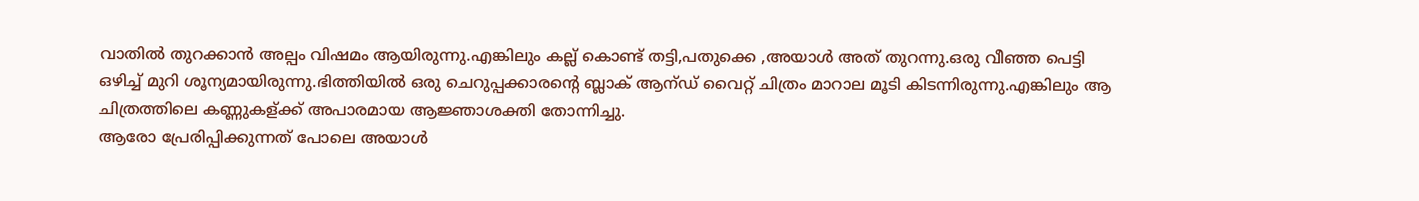വാതില്‍ തുറക്കാന്‍ അല്പം വിഷമം ആയിരുന്നു.എങ്കിലും കല്ല് കൊണ്ട് തട്ടി,പതുക്കെ ,അയാള്‍ അത് തുറന്നു.ഒരു വീഞ്ഞ പെട്ടി ഒഴിച്ച് മുറി ശൂന്യമായിരുന്നു.ഭിത്തിയില്‍ ഒരു ചെറുപ്പക്കാരന്റെ ബ്ലാക് ആന്ഡ് വൈറ്റ് ചിത്രം മാറാല മൂടി കിടന്നിരുന്നു.എങ്കിലും ആ ചിത്രത്തിലെ കണ്ണുകള്ക്ക് അപാരമായ ആജ്ഞാശക്തി തോന്നിച്ചു.
ആരോ പ്രേരിപ്പിക്കുന്നത് പോലെ അയാള്‍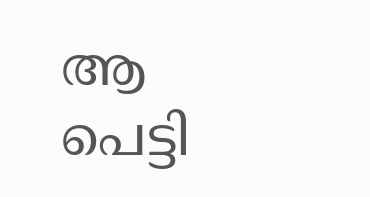ആ പെട്ടി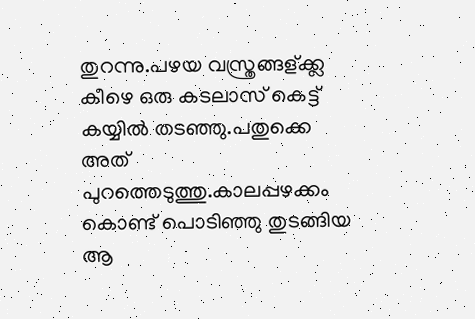തുറന്നു.പഴയ വസ്ത്രങ്ങള്ക്ക്ല കീഴെ ഒരു കടലാസ് കെട്ട് കയ്യില്‍ തടഞ്ഞു.പതുക്കെ അത് പുറത്തെടുത്തു.കാലപ്പഴക്കം കൊണ്ട് പൊടിഞ്ഞു തുടങ്ങിയ ആ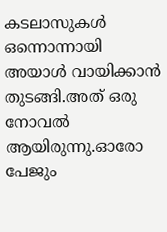കടലാസുകള്‍ ഒന്നൊന്നായി അയാള്‍ വായിക്കാന്‍ തുടങ്ങി.അത് ഒരു നോവല്‍ ആയിരുന്നു.ഓരോ പേജും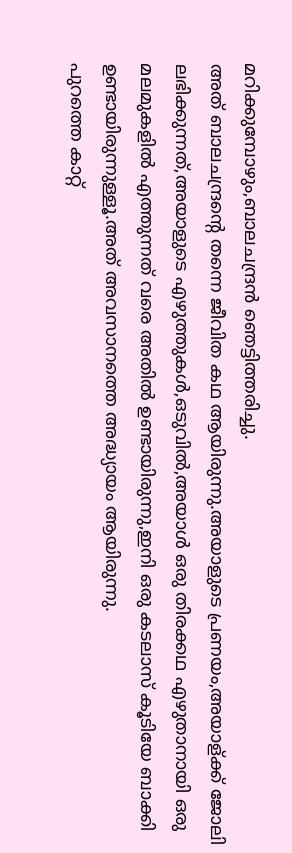മറിക്കുമ്പോഴും,ബാലചന്ദ്രന്‍ ഞെട്ടിത്തരിച്ചു.
അത് ബാലചന്ദ്രന്റെ തന്നെ ജീവിത കഥ ആയിരുന്നു.അയാളുടെ പ്രണയം,അയാള്ക്ക് ജോലി ലഭിക്കുന്നത്,അയാളുടെ എഴുത്തുകള്‍,ഒടുവില്‍,അയാള്‍ ഒരു തിരക്കഥ എഴുതാനായി ഒരു മലമുകളില്‍ എത്തുന്നത് വരെ അതില്‍ ഉണ്ടായിരുന്നു,ഇനി ഒരു കടലാസ് കൂടിയേ ബാക്കി ഉണ്ടായിരുന്നുള്ളൂ.അത് അവസാനത്തെ അദ്ധ്യായം ആയിരുന്നു.
പുറത്തെ കാറ്റ്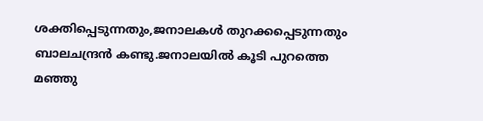ശക്തിപ്പെടുന്നതും,ജനാലകള്‍ തുറക്കപ്പെടുന്നതും ബാലചന്ദ്രന്‍ കണ്ടു.ജനാലയില്‍ കൂടി പുറത്തെ മഞ്ഞു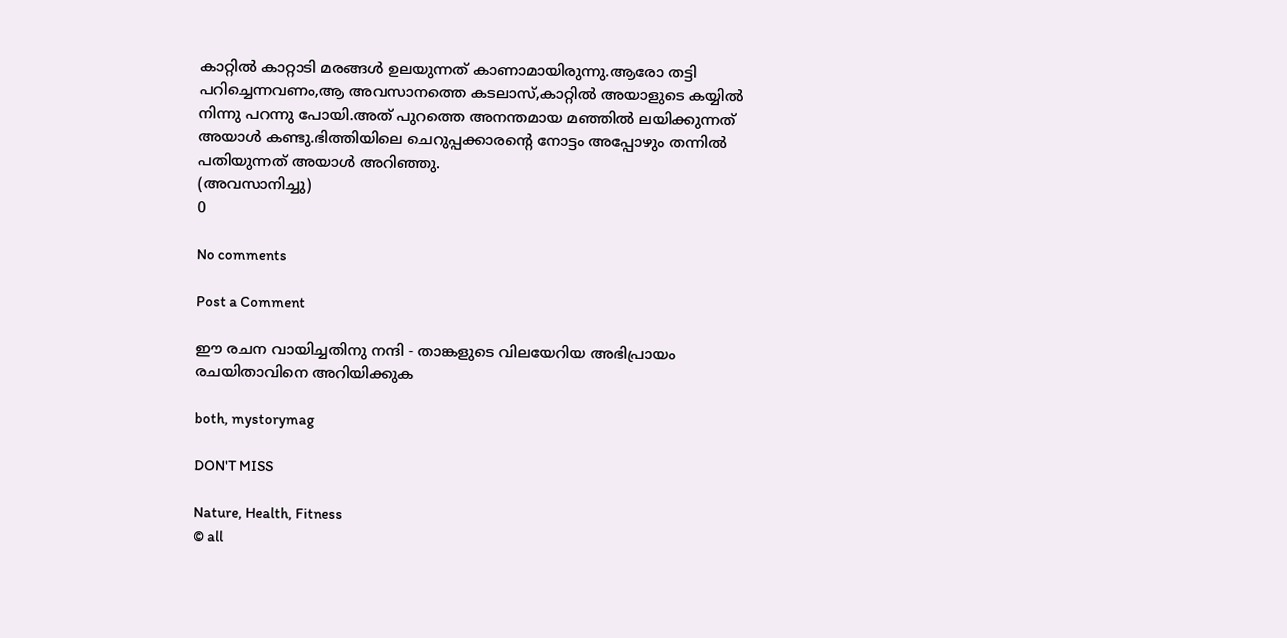കാറ്റില്‍ കാറ്റാടി മരങ്ങള്‍ ഉലയുന്നത് കാണാമായിരുന്നു.ആരോ തട്ടി പറിച്ചെന്നവണം,ആ അവസാനത്തെ കടലാസ്,കാറ്റില്‍ അയാളുടെ കയ്യില്‍ നിന്നു പറന്നു പോയി.അത് പുറത്തെ അനന്തമായ മഞ്ഞില്‍ ലയിക്കുന്നത് അയാള്‍ കണ്ടു.ഭിത്തിയിലെ ചെറുപ്പക്കാരന്റെ‍ നോട്ടം അപ്പോഴും തന്നില്‍ പതിയുന്നത് അയാള്‍ അറിഞ്ഞു.
(അവസാനിച്ചു)
0

No comments

Post a Comment

ഈ രചന വായിച്ചതിനു നന്ദി - താങ്കളുടെ വിലയേറിയ അഭിപ്രായം രചയിതാവിനെ അറിയിക്കുക

both, mystorymag

DON'T MISS

Nature, Health, Fitness
© all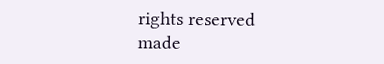rights reserved
made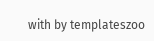with by templateszoo